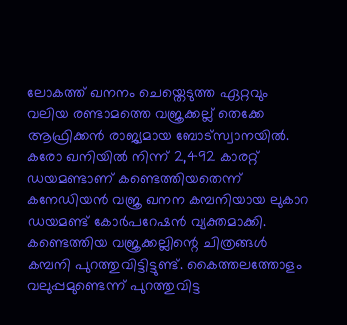ലോകത്ത് ഖനനം ചെയ്തെടുത്ത ഏറ്റവും വലിയ രണ്ടാമത്തെ വജ്രക്കല്ല് തെക്കേ ആഫ്രിക്കൻ രാജ്യമായ ബോട്സ്വാനയിൽ. കരോ ഖനിയിൽ നിന്ന് 2,492 കാരറ്റ് ഡയമണ്ടാണ് കണ്ടെത്തിയതെന്ന് കനേഡിയൻ വജ്ര ഖനന കമ്പനിയായ ലുകാറ ഡയമണ്ട് കോർപറേഷൻ വ്യക്തമാക്കി.
കണ്ടെത്തിയ വജ്രക്കല്ലിന്റെ ചിത്രങ്ങൾ കമ്പനി പുറത്തുവിട്ടിട്ടുണ്ട്. കൈത്തലത്തോളം വലുപ്പമുണ്ടെന്ന് പുറത്തുവിട്ട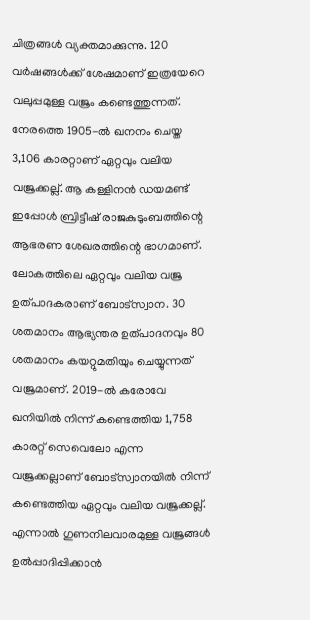ചിത്രങ്ങൾ വ്യക്തമാക്കുന്നു. 120 വർഷങ്ങൾക്ക് ശേഷമാണ് ഇത്രയേറെ വലുപ്പമുള്ള വജ്രം കണ്ടെത്തുന്നത്. നേരത്തെ 1905-ൽ ഖനനം ചെയ്ത 3,106 കാരറ്റാണ് ഏറ്റവും വലിയ വജ്രക്കല്ല്. ആ കള്ളിനൻ ഡയമണ്ട് ഇപ്പോൾ ബ്രിട്ടീഷ് രാജകുടുംബത്തിന്റെ ആഭരണ ശേഖരത്തിന്റെ ഭാഗമാണ്.
ലോകത്തിലെ ഏറ്റവും വലിയ വജ്ര ഉത്പാദകരാണ് ബോട്സ്വാന. 30 ശതമാനം ആഭ്യന്തര ഉത്പാദനവും 80 ശതമാനം കയറ്റുമതിയും ചെയ്യുന്നത് വജ്രമാണ്. 2019-ൽ കരോവേ ഖനിയിൽ നിന്ന് കണ്ടെത്തിയ 1,758 കാരറ്റ് സെവെലോ എന്ന വജ്രക്കല്ലാണ് ബോട്സ്വാനയിൽ നിന്ന് കണ്ടെത്തിയ ഏറ്റവും വലിയ വജ്രക്കല്ല്.
എന്നാൽ ഗുണനിലവാരമുള്ള വജ്രങ്ങൾ ഉൽപ്പാദിപ്പിക്കാൻ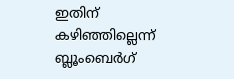ഇതിന് കഴിഞ്ഞില്ലെന്ന് ബ്ലൂംബെർഗ്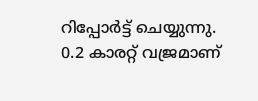റിപ്പോർട്ട് ചെയ്യുന്നു. 0.2 കാരറ്റ് വജ്രമാണ്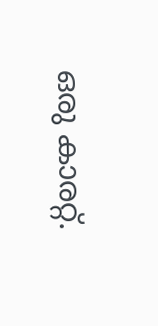ഒരു കാരറ്റ്.